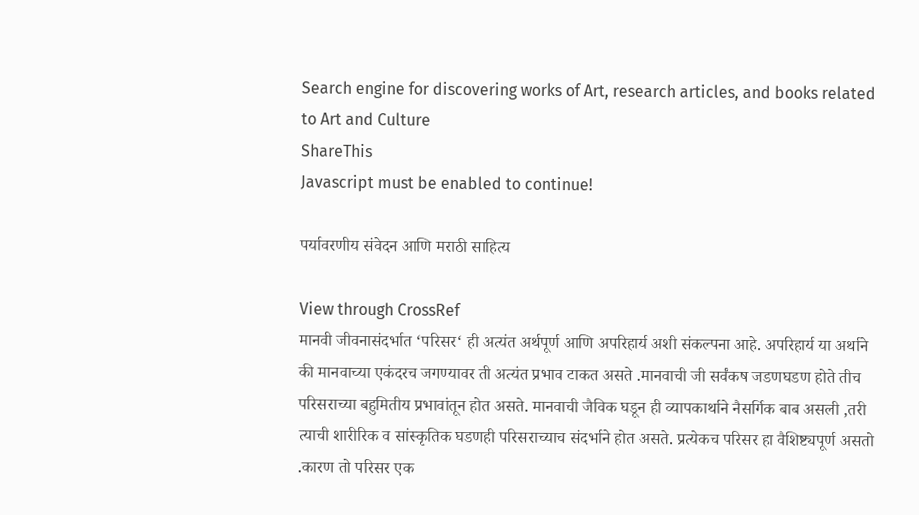Search engine for discovering works of Art, research articles, and books related to Art and Culture
ShareThis
Javascript must be enabled to continue!

पर्यावरणीय संवेदन आणि मराठी साहित्य

View through CrossRef
मानवी जीवनासंदर्भात ‘परिसर‘ ही अत्यंत अर्थपूर्ण आणि अपरिहार्य अशी संकल्पना आहे. अपरिहार्य या अर्थाने की मानवाच्या एकंदरच जगण्यावर ती अत्यंत प्रभाव टाकत असते .मानवाची जी सर्वंकष जडणघडण होते तीच परिसराच्या बहुमितीय प्रभावांतून होत असते. मानवाची जैविक घडून ही व्यापकार्थाने नैसर्गिक बाब असली ,तरी त्याची शारीरिक व सांस्कृतिक घडणही परिसराच्याच संदर्भाने होत असते. प्रत्येकच परिसर हा वैशिष्ट्यपूर्ण असतो .कारण तो परिसर एक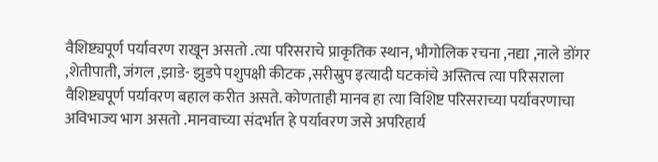वैशिष्ट्यपूर्ण पर्यावरण राखून असतो .त्या परिसराचे प्राकृतिक स्थान, भौगोलिक रचना ,नद्या ,नाले डोंगर ,शेतीपाती, जंगल ,झाडे- झुडपे पशुपक्षी कीटक ,सरीस्रुप इत्यादी घटकांचे अस्तित्व त्या परिसराला वैशिष्ट्यपूर्ण पर्यावरण बहाल करीत असते. कोणताही मानव हा त्या विशिष्ट परिसराच्या पर्यावरणाचा अविभाज्य भाग असतो .मानवाच्या संदर्भात हे पर्यावरण जसे अपरिहार्य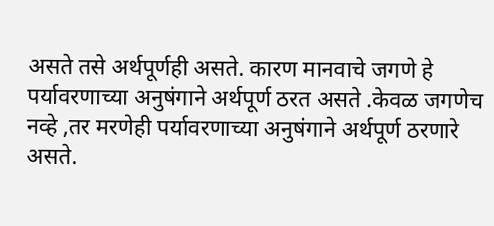असते तसे अर्थपूर्णही असते. कारण मानवाचे जगणे हे पर्यावरणाच्या अनुषंगाने अर्थपूर्ण ठरत असते .केवळ जगणेच नव्हे ,तर मरणेही पर्यावरणाच्या अनुषंगाने अर्थपूर्ण ठरणारे असते.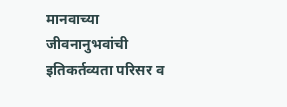मानवाच्या जीवनानुभवांची इतिकर्तव्यता परिसर व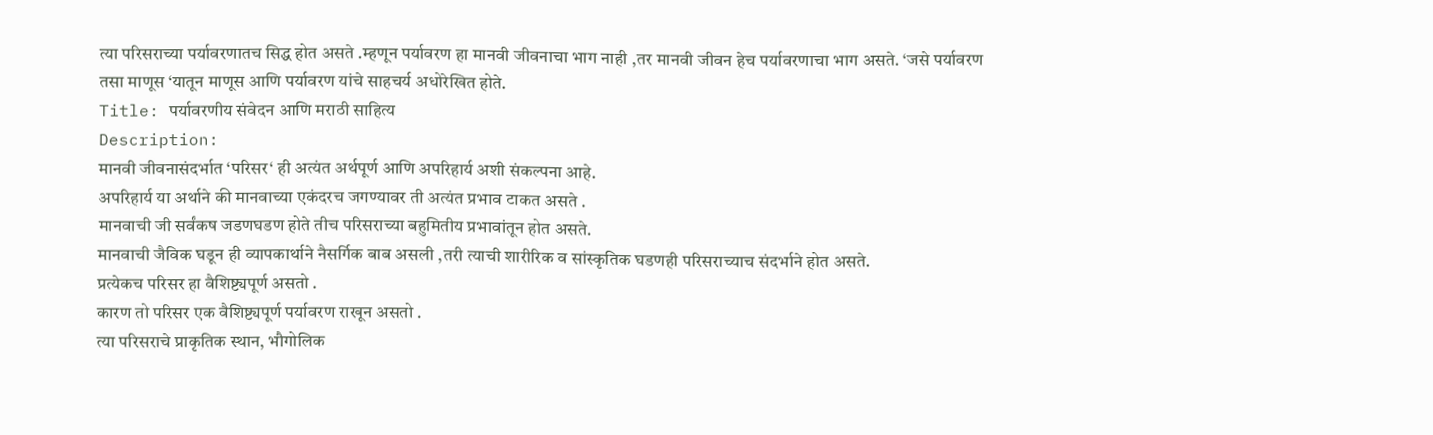त्या परिसराच्या पर्यावरणातच सिद्ध होत असते .म्हणून पर्यावरण हा मानवी जीवनाचा भाग नाही ,तर मानवी जीवन हेच पर्यावरणाचा भाग असते. ‘जसे पर्यावरण तसा माणूस ‘यातून माणूस आणि पर्यावरण यांचे साहचर्य अधोरेखित होते.
Title: पर्यावरणीय संवेदन आणि मराठी साहित्य
Description:
मानवी जीवनासंदर्भात ‘परिसर‘ ही अत्यंत अर्थपूर्ण आणि अपरिहार्य अशी संकल्पना आहे.
अपरिहार्य या अर्थाने की मानवाच्या एकंदरच जगण्यावर ती अत्यंत प्रभाव टाकत असते .
मानवाची जी सर्वंकष जडणघडण होते तीच परिसराच्या बहुमितीय प्रभावांतून होत असते.
मानवाची जैविक घडून ही व्यापकार्थाने नैसर्गिक बाब असली ,तरी त्याची शारीरिक व सांस्कृतिक घडणही परिसराच्याच संदर्भाने होत असते.
प्रत्येकच परिसर हा वैशिष्ट्यपूर्ण असतो .
कारण तो परिसर एक वैशिष्ट्यपूर्ण पर्यावरण राखून असतो .
त्या परिसराचे प्राकृतिक स्थान, भौगोलिक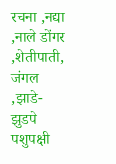रचना ,नद्या ,नाले डोंगर ,शेतीपाती, जंगल ,झाडे- झुडपे पशुपक्षी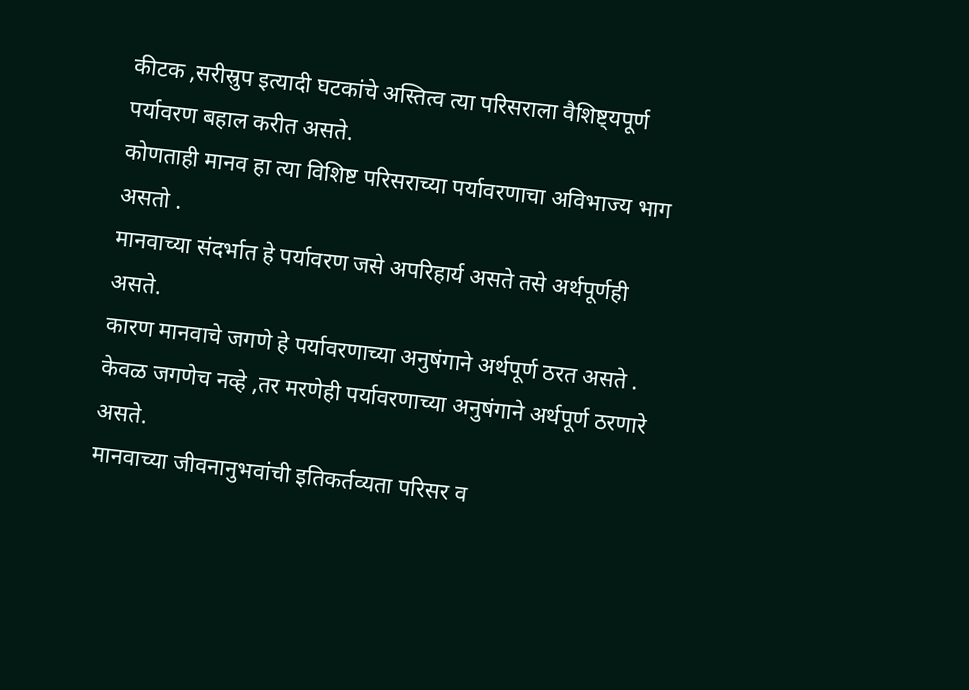कीटक ,सरीस्रुप इत्यादी घटकांचे अस्तित्व त्या परिसराला वैशिष्ट्यपूर्ण पर्यावरण बहाल करीत असते.
कोणताही मानव हा त्या विशिष्ट परिसराच्या पर्यावरणाचा अविभाज्य भाग असतो .
मानवाच्या संदर्भात हे पर्यावरण जसे अपरिहार्य असते तसे अर्थपूर्णही असते.
कारण मानवाचे जगणे हे पर्यावरणाच्या अनुषंगाने अर्थपूर्ण ठरत असते .
केवळ जगणेच नव्हे ,तर मरणेही पर्यावरणाच्या अनुषंगाने अर्थपूर्ण ठरणारे असते.
मानवाच्या जीवनानुभवांची इतिकर्तव्यता परिसर व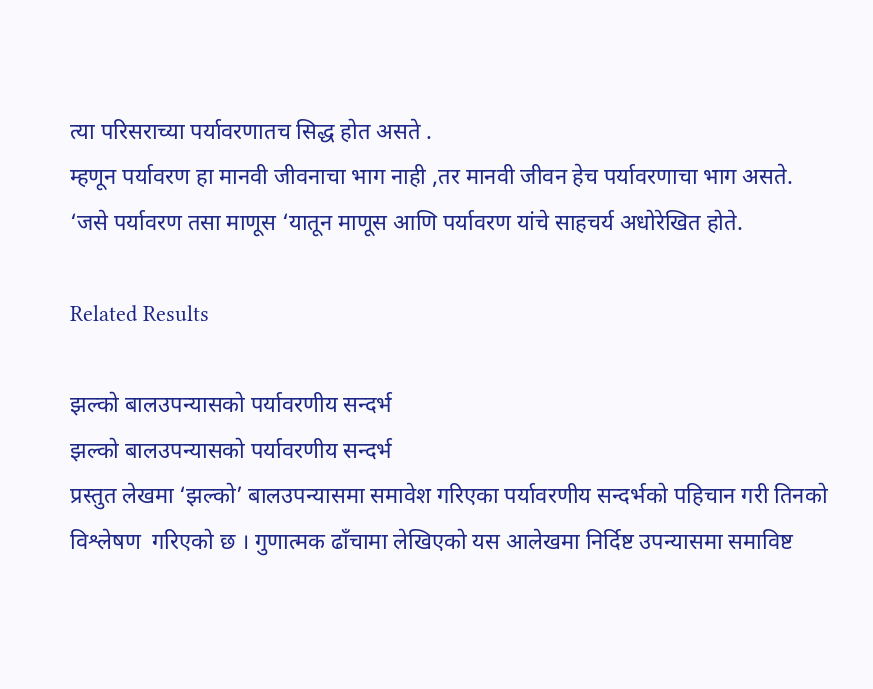त्या परिसराच्या पर्यावरणातच सिद्ध होत असते .
म्हणून पर्यावरण हा मानवी जीवनाचा भाग नाही ,तर मानवी जीवन हेच पर्यावरणाचा भाग असते.
‘जसे पर्यावरण तसा माणूस ‘यातून माणूस आणि पर्यावरण यांचे साहचर्य अधोरेखित होते.

Related Results

झल्को बालउपन्यासको पर्यावरणीय सन्दर्भ
झल्को बालउपन्यासको पर्यावरणीय सन्दर्भ
प्रस्तुत लेखमा ‘झल्को’ बालउपन्यासमा समावेश गरिएका पर्यावरणीय सन्दर्भको पहिचान गरी तिनको विश्लेषण  गरिएको छ । गुणात्मक ढाँचामा लेखिएको यस आलेखमा निर्दिष्ट उपन्यासमा समाविष्ट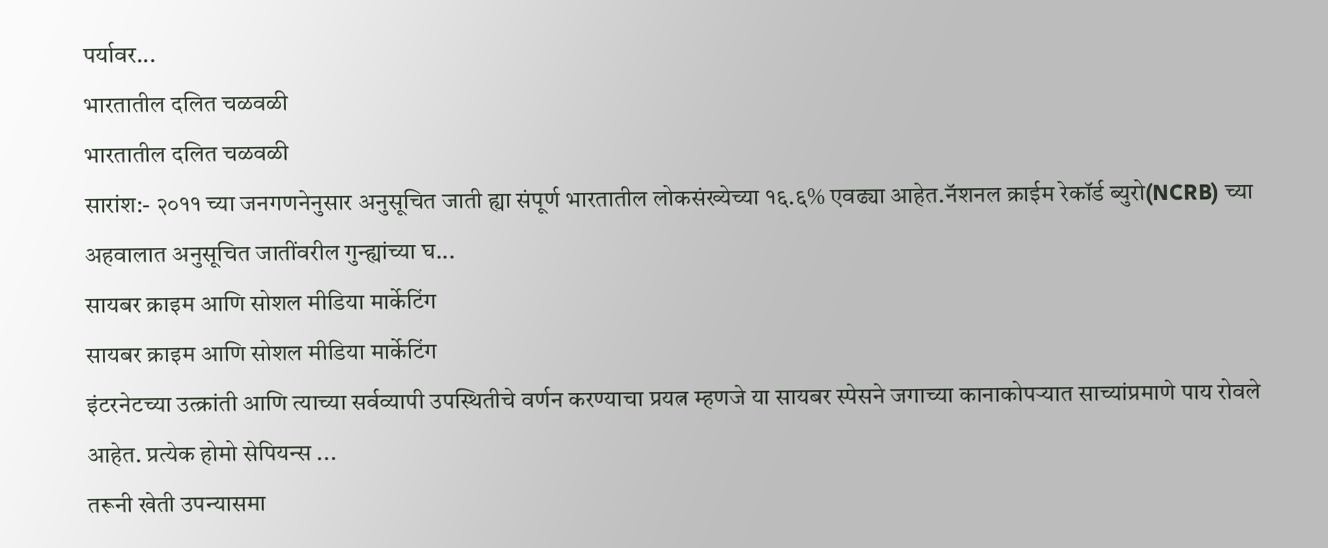पर्यावर...
भारतातील दलित चळवळी
भारतातील दलित चळवळी
सारांश:- २०११ च्या जनगणनेनुसार अनुसूचित जाती ह्या संपूर्ण भारतातील लोकसंख्येच्या १६.६% एवढ्या आहेत.नॅशनल क्राईम रेकॉर्ड ब्युरो(NCRB) च्या अहवालात अनुसूचित जातींवरील गुन्ह्यांच्या घ...
सायबर क्राइम आणि सोशल मीडिया मार्केटिंग
सायबर क्राइम आणि सोशल मीडिया मार्केटिंग
इंटरनेटच्या उत्क्रांती आणि त्याच्या सर्वव्यापी उपस्थितीचे वर्णन करण्याचा प्रयत्न म्हणजे या सायबर स्पेसने जगाच्या कानाकोपऱ्यात साच्यांप्रमाणे पाय रोवले आहेत. प्रत्येक होमो सेपियन्स ...
तरूनी खेती उपन्यासमा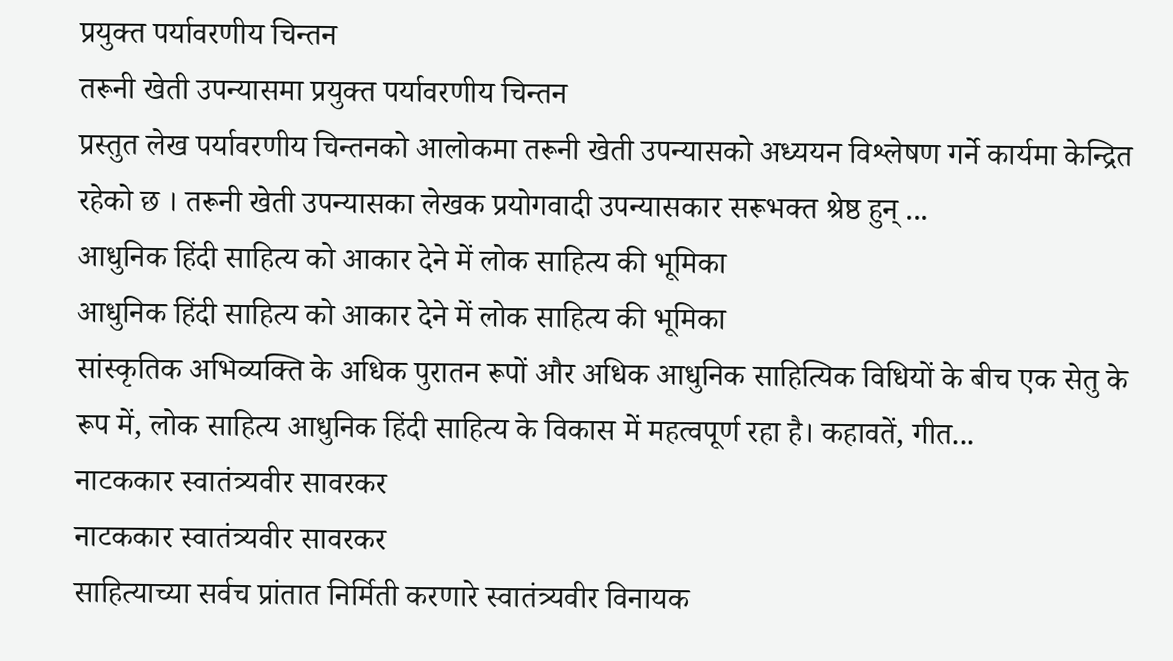प्रयुक्त पर्यावरणीय चिन्तन
तरूनी खेती उपन्यासमा प्रयुक्त पर्यावरणीय चिन्तन
प्रस्तुत लेख पर्यावरणीय चिन्तनको आलोकमा तरूनी खेती उपन्यासको अध्ययन विश्लेषण गर्ने कार्यमा केन्द्रित रहेको छ । तरूनी खेती उपन्यासका लेखक प्रयोगवादी उपन्यासकार सरूभक्त श्रेष्ठ हुन् ...
आधुनिक हिंदी साहित्य को आकार देने में लोक साहित्य की भूमिका
आधुनिक हिंदी साहित्य को आकार देने में लोक साहित्य की भूमिका
सांस्कृतिक अभिव्यक्ति के अधिक पुरातन रूपों और अधिक आधुनिक साहित्यिक विधियों के बीच एक सेतु के रूप में, लोक साहित्य आधुनिक हिंदी साहित्य के विकास में महत्वपूर्ण रहा है। कहावतें, गीत...
नाटककार स्वातंत्र्यवीर सावरकर
नाटककार स्वातंत्र्यवीर सावरकर
साहित्याच्या सर्वच प्रांतात निर्मिती करणारे स्वातंत्र्यवीर विनायक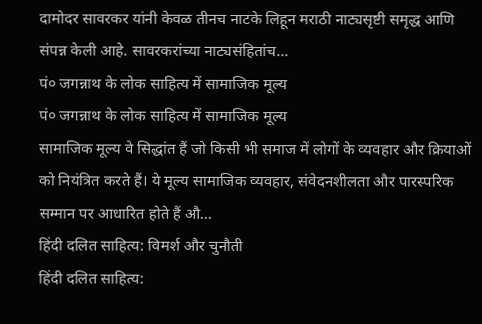दामोदर सावरकर यांनी केवळ तीनच नाटके लिहून मराठी नाट्यसृष्टी समृद्ध आणि संपन्न केली आहे. सावरकरांच्या नाट्यसंहितांच...
पं० जगन्नाथ के लोक साहित्य में सामाजिक मूल्य
पं० जगन्नाथ के लोक साहित्य में सामाजिक मूल्य
सामाजिक मूल्य वे सिद्धांत हैं जो किसी भी समाज में लोगों के व्यवहार और क्रियाओं को नियंत्रित करते हैं। ये मूल्य सामाजिक व्यवहार, संवेदनशीलता और पारस्परिक सम्मान पर आधारित होते हैं औ...
हिंदी दलित साहित्य: विमर्श और चुनौती
हिंदी दलित साहित्य: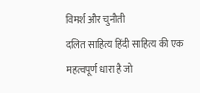विमर्श और चुनौती
दलित साहित्य हिंदी साहित्य की एक महत्वपूर्ण धारा है जो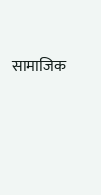सामाजिक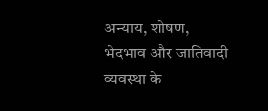अन्याय, शोषण, भेदभाव और जातिवादी व्यवस्था के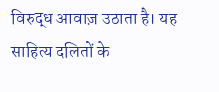विरुद्ध आवाज़ उठाता है। यह साहित्य दलितों के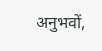अनुभवों,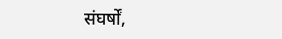संघर्षों,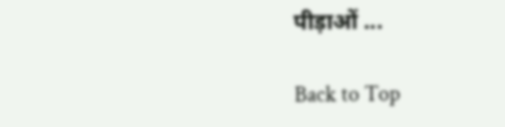पीड़ाओं ...

Back to Top